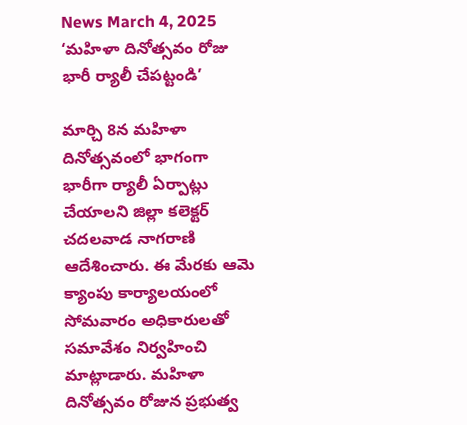News March 4, 2025
‘మహిళా దినోత్సవం రోజు భారీ ర్యాలీ చేపట్టండి’

మార్చి 8న మహిళా దినోత్సవంలో భాగంగా భారీగా ర్యాలీ ఏర్పాట్లు చేయాలని జిల్లా కలెక్టర్ చదలవాడ నాగరాణి ఆదేశించారు. ఈ మేరకు ఆమె క్యాంపు కార్యాలయంలో సోమవారం అధికారులతో సమావేశం నిర్వహించి మాట్లాడారు. మహిళా దినోత్సవం రోజున ప్రభుత్వ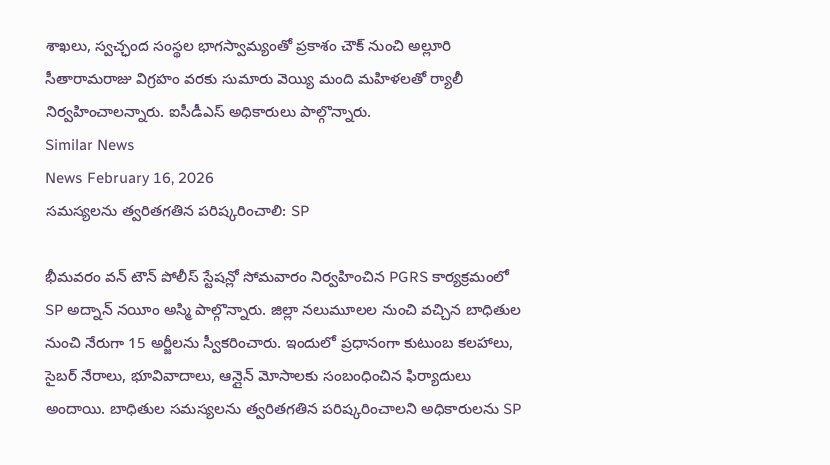శాఖలు, స్వచ్ఛంద సంస్థల భాగస్వామ్యంతో ప్రకాశం చౌక్ నుంచి అల్లూరి సీతారామరాజు విగ్రహం వరకు సుమారు వెయ్యి మంది మహిళలతో ర్యాలీ నిర్వహించాలన్నారు. ఐసీడీఎస్ అధికారులు పాల్గొన్నారు.
Similar News
News February 16, 2026
సమస్యలను త్వరితగతిన పరిష్కరించాలి: SP

భీమవరం వన్ టౌన్ పోలీస్ స్టేషన్లో సోమవారం నిర్వహించిన PGRS కార్యక్రమంలో SP అద్నాన్ నయీం అస్మి పాల్గొన్నారు. జిల్లా నలుమూలల నుంచి వచ్చిన బాధితుల నుంచి నేరుగా 15 అర్జీలను స్వీకరించారు. ఇందులో ప్రధానంగా కుటుంబ కలహాలు, సైబర్ నేరాలు, భూవివాదాలు, ఆన్లైన్ మోసాలకు సంబంధించిన ఫిర్యాదులు అందాయి. బాధితుల సమస్యలను త్వరితగతిన పరిష్కరించాలని అధికారులను SP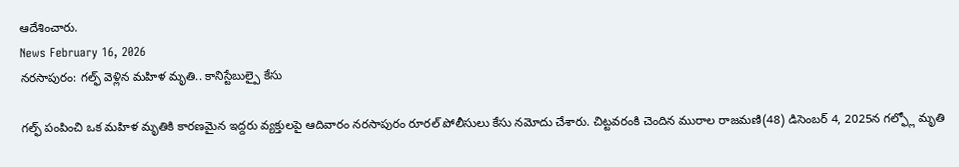ఆదేశించారు.
News February 16, 2026
నరసాపురం: గల్ఫ్ వెళ్లిన మహిళ మృతి.. కానిస్టేబుల్పై కేసు

గల్ఫ్ పంపించి ఒక మహిళ మృతికి కారణమైన ఇద్దరు వ్యక్తులపై ఆదివారం నరసాపురం రూరల్ పోలీసులు కేసు నమోదు చేశారు. చిట్టవరంకి చెందిన మురాల రాజమణి(48) డిసెంబర్ 4, 2025న గల్ఫ్లో మృతి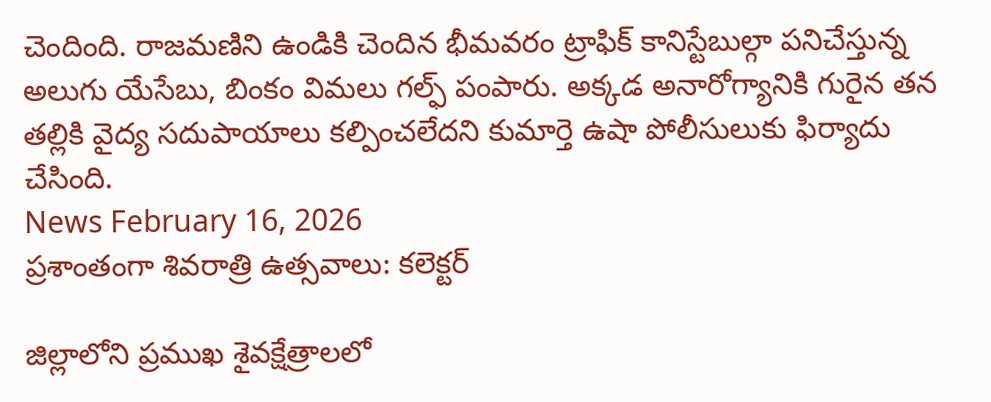చెందింది. రాజమణిని ఉండికి చెందిన భీమవరం ట్రాఫిక్ కానిస్టేబుల్గా పనిచేస్తున్న అలుగు యేసేబు, బింకం విమలు గల్ఫ్ పంపారు. అక్కడ అనారోగ్యానికి గురైన తన తల్లికి వైద్య సదుపాయాలు కల్పించలేదని కుమార్తె ఉషా పోలీసులుకు ఫిర్యాదు చేసింది.
News February 16, 2026
ప్రశాంతంగా శివరాత్రి ఉత్సవాలు: కలెక్టర్

జిల్లాలోని ప్రముఖ శైవక్షేత్రాలలో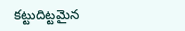కట్టుదిట్టమైన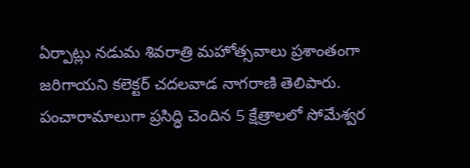ఏర్పాట్లు నడుమ శివరాత్రి మహోత్సవాలు ప్రశాంతంగా జరిగాయని కలెక్టర్ చదలవాడ నాగరాణి తెలిపారు. పంచారామాలుగా ప్రసిద్ధి చెందిన 5 క్షేత్రాలలో సోమేశ్వర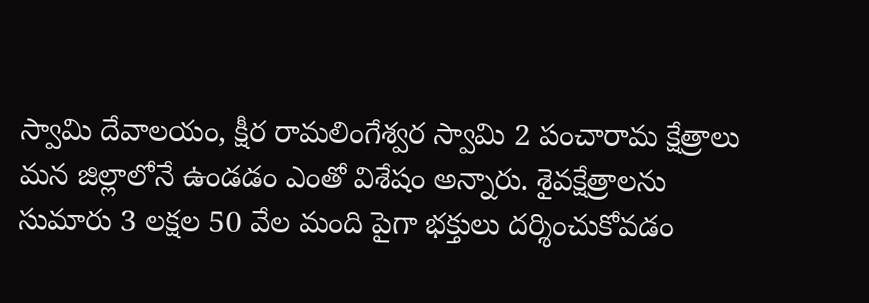స్వామి దేవాలయం, క్షీర రామలింగేశ్వర స్వామి 2 పంచారామ క్షేత్రాలు మన జిల్లాలోనే ఉండడం ఎంతో విశేషం అన్నారు. శైవక్షేత్రాలను సుమారు 3 లక్షల 50 వేల మంది పైగా భక్తులు దర్శించుకోవడం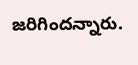జరిగిందన్నారు.